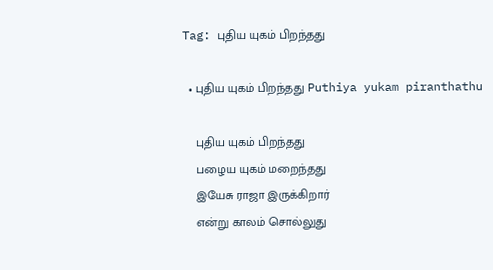Tag: புதிய யுகம் பிறந்தது

  • புதிய யுகம் பிறந்தது Puthiya yukam piranthathu

    புதிய யுகம் பிறந்தது
    பழைய யுகம் மறைந்தது
    இயேசு ராஜா இருக்கிறார்
    என்று காலம் சொல்லுது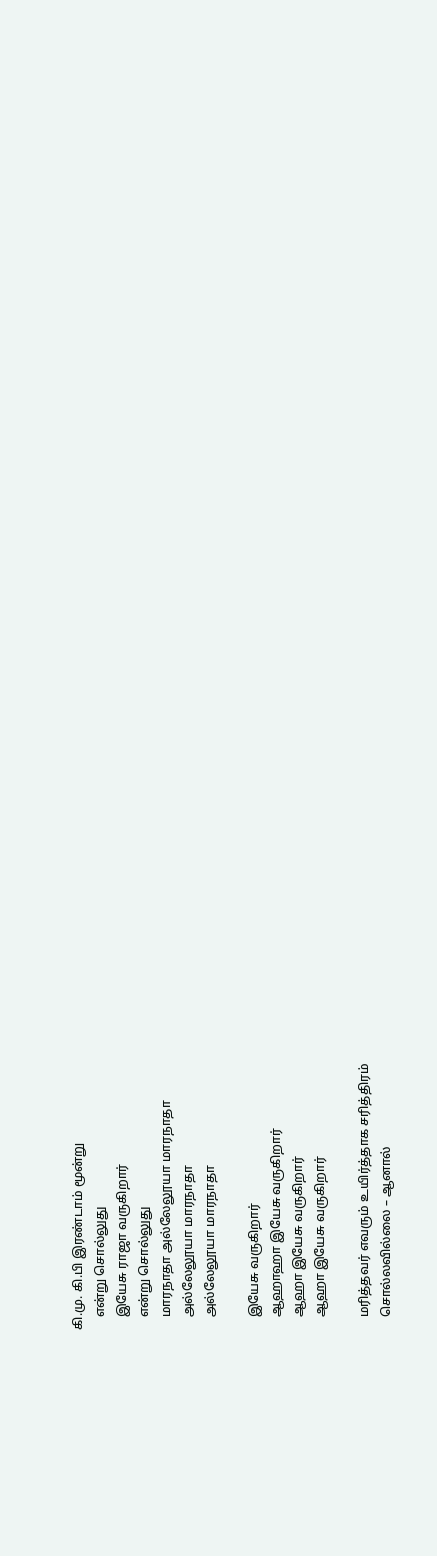கி.மு. கி.பி இரண்டாம் மூன்று
    என்று சொல்லுது
    இயேசு ராஜா வருகிறார்
    என்று சொல்லுது
    மாரநாதா அல்லேலூயா மாரநாதா
    அல்லேலூயா மாரநாதா
    அல்லேலூயா மாரநாதா

    இயேசு வருகிறார்
    ஆஹாஹா இயேசு வருகிறார்
    ஆஹா இயேசு வருகிறார்
    ஆஹா இயேசு வருகிறார்

    மரித்தவர் எவரும் உயிர்த்தாக சரித்திரம்
    சொல்லவில்லை – ஆனால்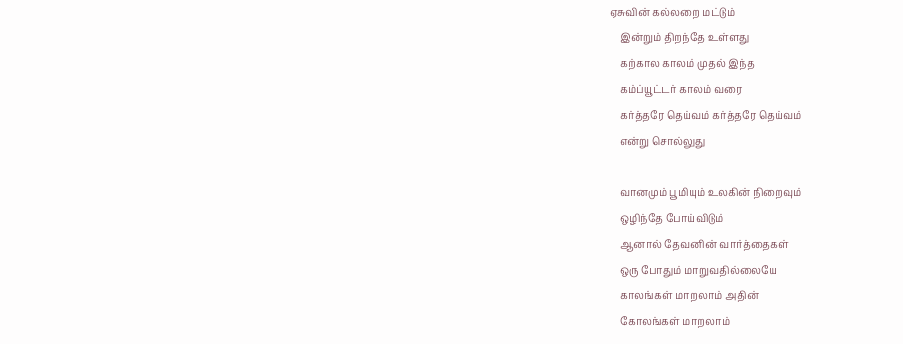ஏசுவின் கல்லறை மட்டும்
    இன்றும் திறந்தே உள்ளது
    கற்கால காலம் முதல் இந்த
    கம்ப்யூட்டர் காலம் வரை
    கர்த்தரே தெய்வம் கர்த்தரே தெய்வம்
    என்று சொல்லுது

    வானமும் பூமியும் உலகின் நிறைவும்
    ஒழிந்தே போய்விடும்
    ஆனால் தேவனின் வார்த்தைகள்
    ஒரு போதும் மாறுவதில்லையே
    காலங்கள் மாறலாம் அதின்
    கோலங்கள் மாறலாம்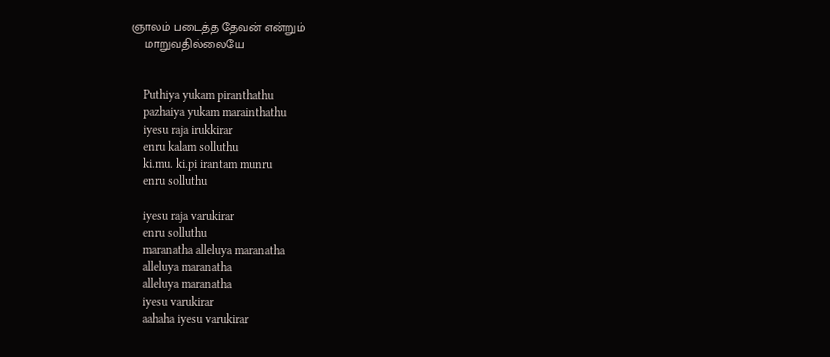ஞாலம் படைத்த தேவன் என்றும்
    மாறுவதில்லையே


    Puthiya yukam piranthathu
    pazhaiya yukam marainthathu
    iyesu raja irukkirar
    enru kalam solluthu
    ki.mu. ki.pi irantam munru
    enru solluthu

    iyesu raja varukirar
    enru solluthu
    maranatha alleluya maranatha
    alleluya maranatha
    alleluya maranatha
    iyesu varukirar
    aahaha iyesu varukirar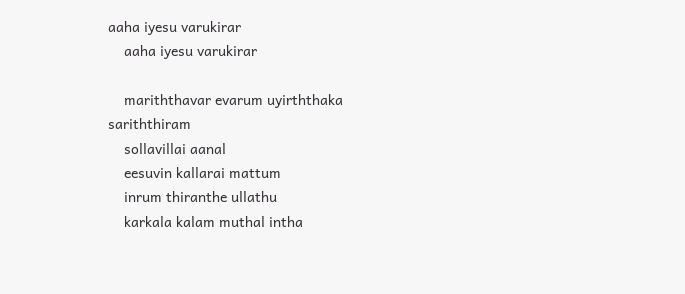aaha iyesu varukirar
    aaha iyesu varukirar

    mariththavar evarum uyirththaka sariththiram
    sollavillai aanal
    eesuvin kallarai mattum
    inrum thiranthe ullathu
    karkala kalam muthal intha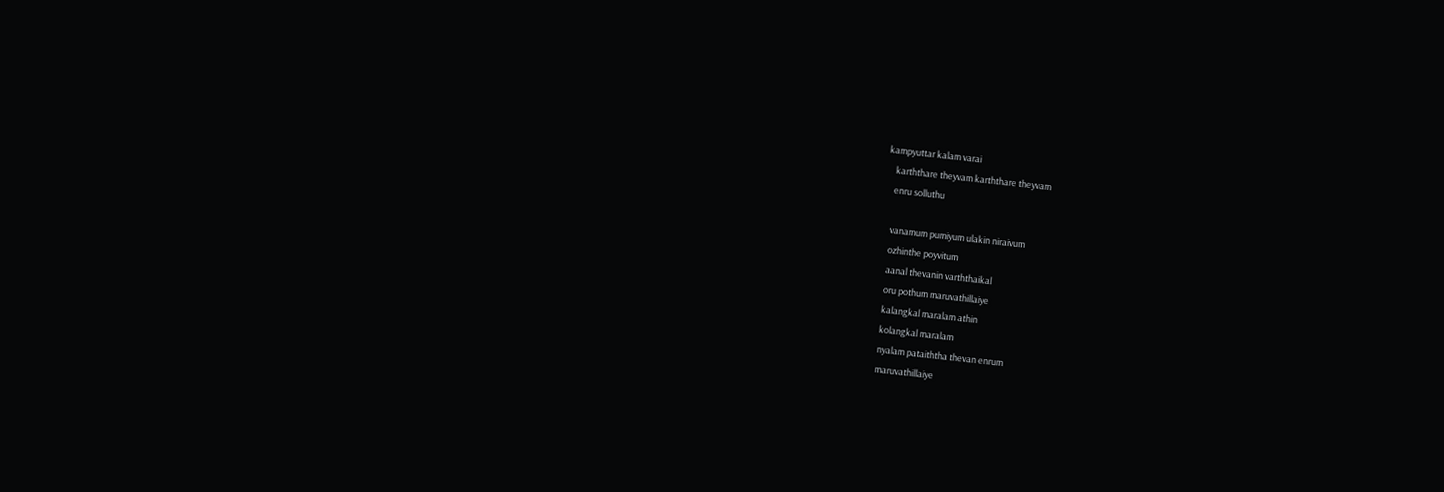kampyuttar kalam varai
    karththare theyvam karththare theyvam
    enru solluthu

    vanamum pumiyum ulakin niraivum
    ozhinthe poyvitum
    aanal thevanin varththaikal
    oru pothum maruvathillaiye
    kalangkal maralam athin
    kolangkal maralam
    nyalam pataiththa thevan enrum
    maruvathillaiye